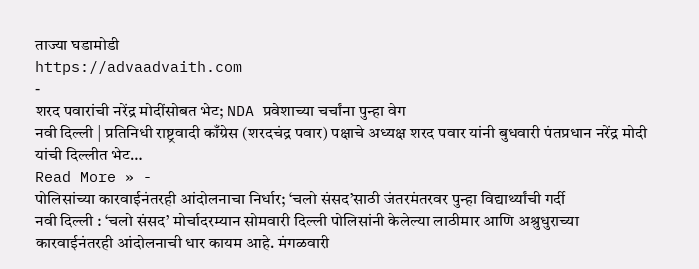ताज्या घडामोडी
https://advaadvaith.com
-
शरद पवारांची नरेंद्र मोदींसोबत भेट; NDA प्रवेशाच्या चर्चांना पुन्हा वेग
नवी दिल्ली | प्रतिनिधी राष्ट्रवादी काँग्रेस (शरदचंद्र पवार) पक्षाचे अध्यक्ष शरद पवार यांनी बुधवारी पंतप्रधान नरेंद्र मोदी यांची दिल्लीत भेट…
Read More » -
पोलिसांच्या कारवाईनंतरही आंदोलनाचा निर्धार; ‘चलो संसद’साठी जंतरमंतरवर पुन्हा विद्यार्थ्यांची गर्दी
नवी दिल्ली : ‘चलो संसद’ मोर्चादरम्यान सोमवारी दिल्ली पोलिसांनी केलेल्या लाठीमार आणि अश्रुधुराच्या कारवाईनंतरही आंदोलनाची धार कायम आहे. मंगळवारी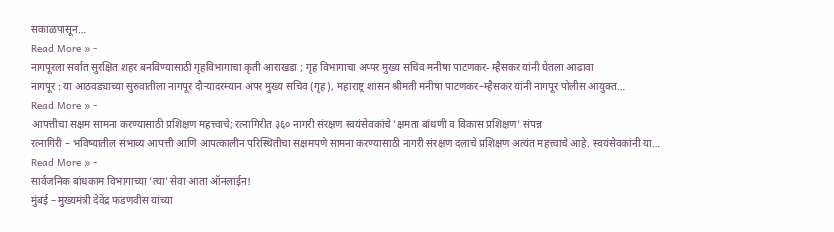सकाळपासून…
Read More » -
नागपूरला सर्वात सुरक्षित शहर बनविण्यासाठी गृहविभागाचा कृती आराखडा ; गृह विभागाचा अप्पर मुख्य सचिव मनीषा पाटणकर- म्हैसकर यांनी घेतला आढावा
नागपूर : या आठवड्याच्या सुरुवातीला नागपूर दौऱ्यादरम्यान अपर मुख्य सचिव (गृह), महाराष्ट्र शासन श्रीमती मनीषा पाटणकर–म्हैसकर यांनी नागपूर पोलीस आयुक्त…
Read More » -
आपत्तीचा सक्षम सामना करण्यासाठी प्रशिक्षण महत्त्वाचे; रत्नागिरीत ३६० नागरी संरक्षण स्वयंसेवकांचे ‘क्षमता बांधणी व विकास प्रशिक्षण’ संपन्न
रत्नागिरी – भविष्यातील संभाव्य आपत्ती आणि आपत्कालीन परिस्थितीचा सक्षमपणे सामना करण्यासाठी नागरी संरक्षण दलाचे प्रशिक्षण अत्यंत महत्त्वाचे आहे. स्वयंसेवकांनी या…
Read More » -
सार्वजनिक बांधकाम विभागाच्या ‘त्या’ सेवा आता ऑनलाईन!
मुंबई – मुख्यमंत्री देवेंद्र फडणवीस यांच्या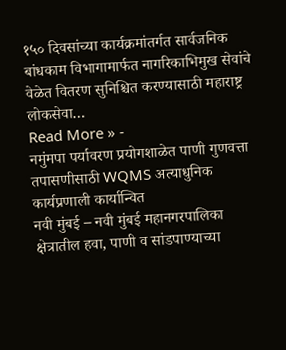१५० दिवसांच्या कार्यक्रमांतर्गत सार्वजनिक बांधकाम विभागामार्फत नागरिकाभिमुख सेवांचे वेळेत वितरण सुनिश्चित करण्यासाठी महाराष्ट्र लोकसेवा…
Read More » -
नमुंमपा पर्यावरण प्रयोगशाळेत पाणी गुणवत्ता तपासणीसाठी WQMS अत्याधुनिक कार्यप्रणाली कार्यान्वित
नवी मुंबई – नवी मुंबई महानगरपालिका क्षेत्रातील हवा, पाणी व सांडपाण्याच्या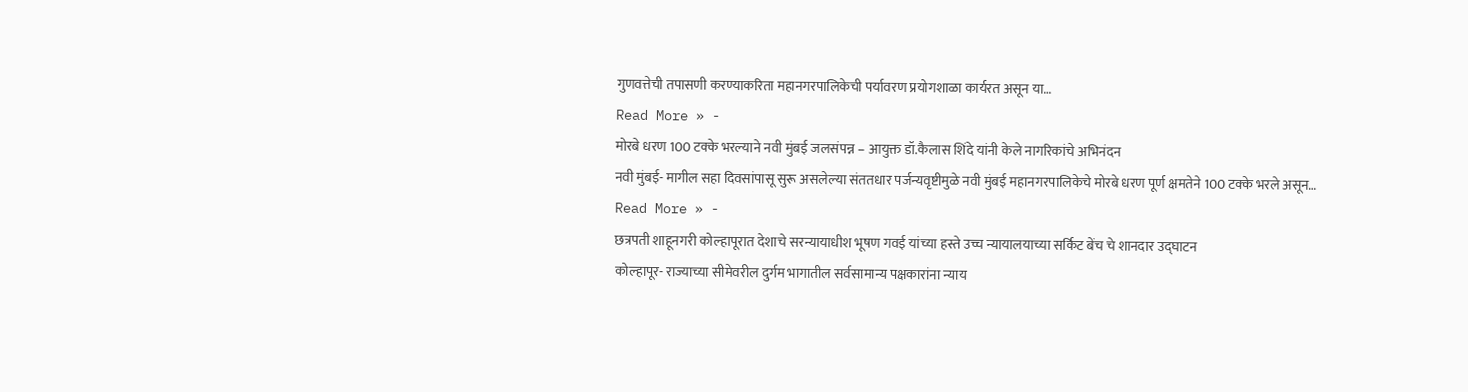गुणवत्तेची तपासणी करण्याकरिता महानगरपालिकेची पर्यावरण प्रयोगशाळा कार्यरत असून या…
Read More » -
मोरबे धरण 100 टक्के भरल्याने नवी मुंबई जलसंपन्न – आयुक्त डॉ.कैलास शिंदे यांनी केले नागरिकांचे अभिनंदन
नवी मुंबई- मागील सहा दिवसांपासू सुरू असलेल्या संततधार पर्जन्यवृष्टीमुळे नवी मुंबई महानगरपालिकेचे मोरबे धरण पूर्ण क्षमतेने 100 टक्के भरले असून…
Read More » -
छत्रपती शाहूनगरी कोल्हापूरात देशाचे सरन्यायाधीश भूषण गवई यांच्या हस्ते उच्च न्यायालयाच्या सर्किट बेंच चे शानदार उद्घाटन
कोल्हापूर- राज्याच्या सीमेवरील दुर्गम भागातील सर्वसामान्य पक्षकारांना न्याय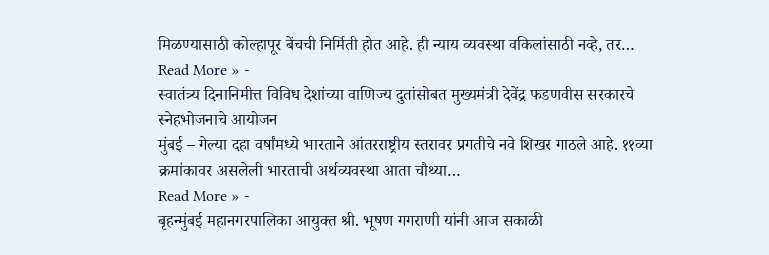मिळण्यासाठी कोल्हापूर बेंचची निर्मिती होत आहे. ही न्याय व्यवस्था वकिलांसाठी नव्हे, तर…
Read More » -
स्वातंत्र्य दिनानिमीत्त विविध देशांच्या वाणिज्य दुतांसोबत मुख्यमंत्री देवेंद्र फडणवीस सरकारचे स्नेहभोजनाचे आयोजन
मुंबई – गेल्या दहा वर्षांमध्ये भारताने आंतरराष्ट्रीय स्तरावर प्रगतीचे नवे शिखर गाठले आहे. ११व्या क्रमांकावर असलेली भारताची अर्थव्यवस्था आता चौथ्या…
Read More » -
बृहन्मुंबई महानगरपालिका आयुक्त श्री. भूषण गगराणी यांनी आज सकाळी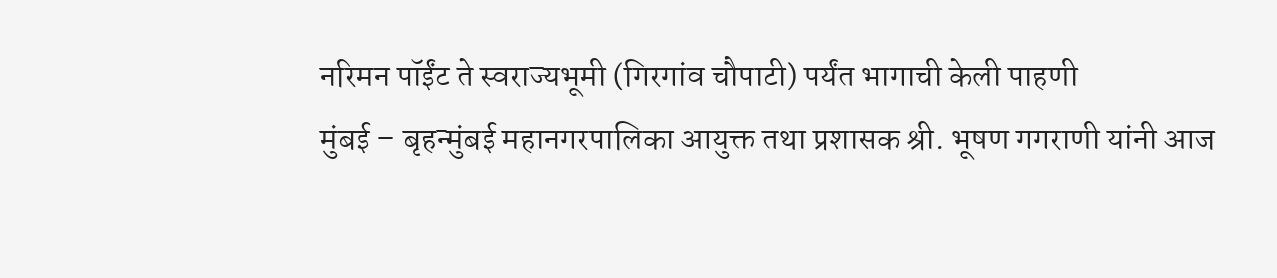नरिमन पॉईंट ते स्वराज्यभूमी (गिरगांव चौपाटी) पर्यंत भागाची केली पाहणी
मुंबई – बृहन्मुंबई महानगरपालिका आयुक्त तथा प्रशासक श्री. भूषण गगराणी यांनी आज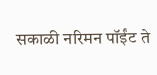सकाळी नरिमन पॉईंट ते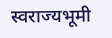स्वराज्यभूमी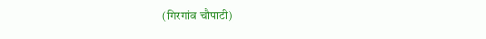(गिरगांव चौपाटी)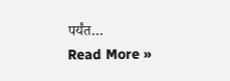पर्यंत…
Read More »